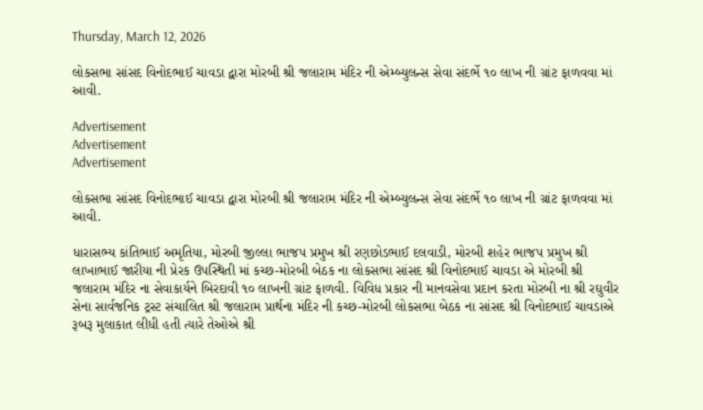Thursday, March 12, 2026

લોકસભા સાંસદ વિનોદભાઈ ચાવડા દ્વારા મોરબી શ્રી જલારામ મંદિર ની એમ્બ્યુલન્સ સેવા સંદર્ભે ૧૦ લાખ ની ગ્રાંટ ફાળવવા માં આવી.

Advertisement
Advertisement
Advertisement

લોકસભા સાંસદ વિનોદભાઈ ચાવડા દ્વારા મોરબી શ્રી જલારામ મંદિર ની એમ્બ્યુલન્સ સેવા સંદર્ભે ૧૦ લાખ ની ગ્રાંટ ફાળવવા માં આવી.

ધારાસભ્ય કાંતિભાઈ અમૃતિયા, મોરબી જીલ્લા ભાજપ પ્રમુખ શ્રી રણછોડભાઈ દલવાડી, મોરબી શહેર ભાજપ પ્રમુખ શ્રી લાખાભાઈ જારીયા ની પ્રેરક ઉપસ્થિતી માં કચ્છ-મોરબી બેઠક ના લોકસભા સાંસદ શ્રી વિનોદભાઈ ચાવડા એ મોરબી શ્રી જલારામ મંદિર ના સેવાકાર્યને બિરદાવી ૧૦ લાખની ગ્રાંટ ફાળવી. વિવિધ પ્રકાર ની માનવસેવા પ્રદાન કરતા મોરબી ના શ્રી રઘુવીર સેના સાર્વજનિક ટ્રસ્ટ સંચાલિત શ્રી જલારામ પ્રાર્થના મંદિર ની કચ્છ-મોરબી લોકસભા બેઠક ના સાંસદ શ્રી વિનોદભાઈ ચાવડાએ રૂબરૂ મુલાકાત લીધી હતી ત્યારે તેઓએ શ્રી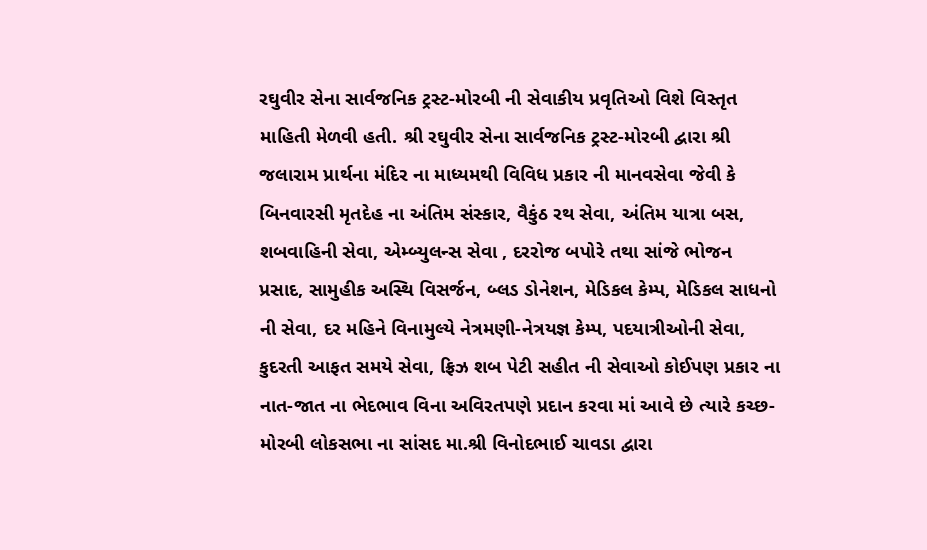રઘુવીર સેના સાર્વજનિક ટ્રસ્ટ-મોરબી ની સેવાકીય પ્રવૃતિઓ વિશે વિસ્તૃત માહિતી મેળવી હતી. શ્રી રઘુવીર સેના સાર્વજનિક ટ્રસ્ટ-મોરબી દ્વારા શ્રી જલારામ પ્રાર્થના મંદિર ના માધ્યમથી વિવિધ પ્રકાર ની માનવસેવા જેવી કે બિનવારસી મૃતદેહ ના અંતિમ સંસ્કાર, વૈકુંઠ રથ સેવા, અંતિમ યાત્રા બસ, શબવાહિની સેવા, એમ્બ્યુલન્સ સેવા , દરરોજ બપોરે તથા સાંજે ભોજન પ્રસાદ, સામુહીક અસ્થિ વિસર્જન, બ્લડ ડોનેશન, મેડિકલ કેમ્પ, મેડિકલ સાધનો ની સેવા, દર મહિને વિનામુલ્યે નેત્રમણી-નેત્રયજ્ઞ કેમ્પ, પદયાત્રીઓની સેવા, કુદરતી આફત સમયે સેવા, ફ્રિઝ શબ પેટી સહીત ની સેવાઓ કોઈપણ પ્રકાર ના નાત-જાત ના ભેદભાવ વિના અવિરતપણે પ્રદાન કરવા માં આવે છે ત્યારે કચ્છ-મોરબી લોકસભા ના સાંસદ મા.શ્રી વિનોદભાઈ ચાવડા દ્વારા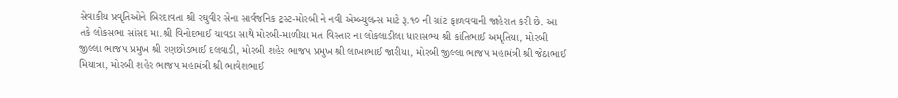સેવાકીય પ્રવૃતિઓને બિરદાવતા શ્રી રઘુવીર સેના સાર્વજનિક ટ્રસ્ટ-મોરબી ને નવી એમ્બ્યુલન્સ માટે રૂ.૧૦ ની ગ્રાંટ ફાળવવાની જાહેરાત કરી છે. આ તકે લોકસભા સાંસદ મા.શ્રી વિનોદભાઈ ચાવડા સાથે મોરબી-માળીયા મત વિસ્તાર ના લોકલાડીલા ધારાસભ્ય શ્રી કાંતિભાઈ અમૃતિયા, મોરબી જીલ્લા ભાજપ પ્રમુખ શ્રી રણછોડભાઈ દલવાડી, મોરબી શહેર ભાજપ પ્રમુખ શ્રી લાખાભાઈ જારીયા, મોરબી જીલ્લા ભાજપ મહામંત્રી શ્રી જેઠાભાઈ મિયાત્રા, મોરબી શહેર ભાજપ મહામંત્રી શ્રી ભાવેશભાઈ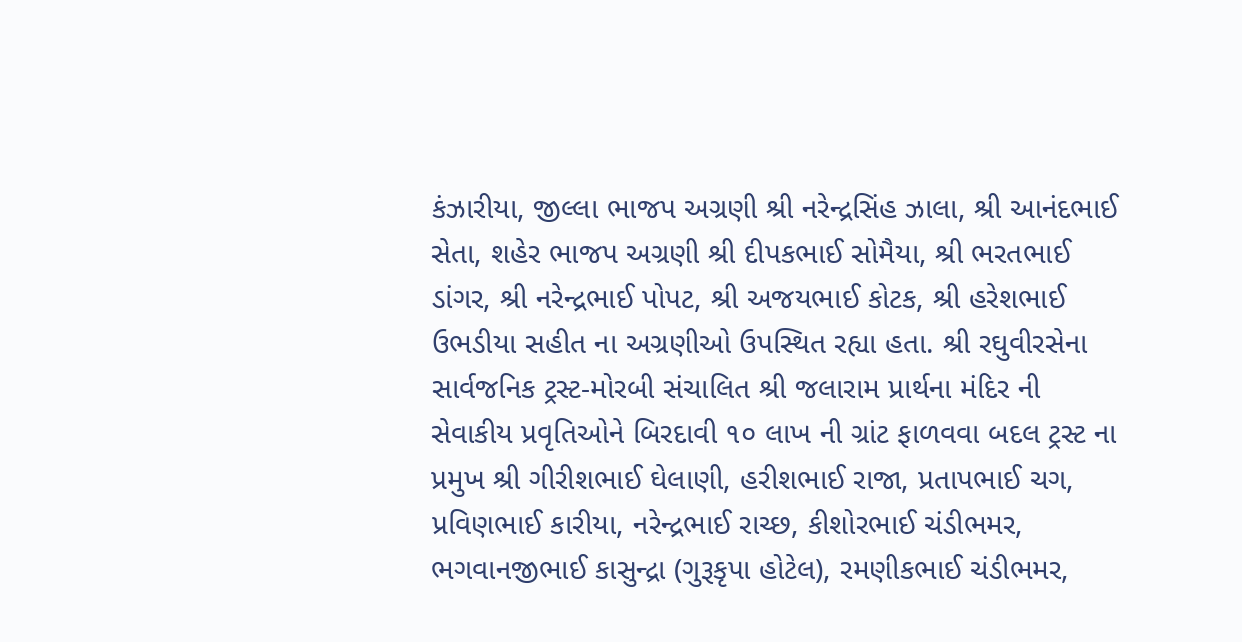કંઝારીયા, જીલ્લા ભાજપ અગ્રણી શ્રી નરેન્દ્રસિંહ ઝાલા, શ્રી આનંદભાઈ સેતા, શહેર ભાજપ અગ્રણી શ્રી દીપકભાઈ સોમૈયા, શ્રી ભરતભાઈ ડાંગર, શ્રી નરેન્દ્રભાઈ પોપટ, શ્રી અજયભાઈ કોટક, શ્રી હરેશભાઈ ઉભડીયા સહીત ના અગ્રણીઓ ઉપસ્થિત રહ્યા હતા. શ્રી રઘુવીરસેના સાર્વજનિક ટ્રસ્ટ-મોરબી સંચાલિત શ્રી જલારામ પ્રાર્થના મંદિર ની સેવાકીય પ્રવૃતિઓને બિરદાવી ૧૦ લાખ ની ગ્રાંટ ફાળવવા બદલ ટ્રસ્ટ ના પ્રમુખ શ્રી ગીરીશભાઈ ઘેલાણી, હરીશભાઈ રાજા, પ્રતાપભાઈ ચગ, પ્રવિણભાઈ કારીયા, નરેન્દ્રભાઈ રાચ્છ, કીશોરભાઈ ચંડીભમર, ભગવાનજીભાઈ કાસુન્દ્રા (ગુરૂકૃપા હોટેલ), રમણીકભાઈ ચંડીભમર,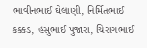ભાવીનભાઈ ઘેલાણી, નિર્મિતભાઈ કક્કડ, હસુભાઈ પુજારા, ચિરાગભાઈ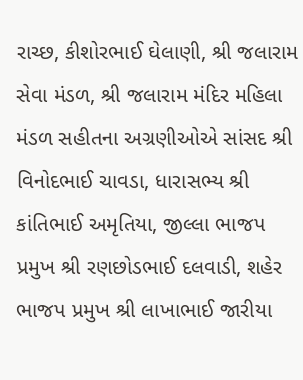રાચ્છ, કીશોરભાઈ ઘેલાણી, શ્રી જલારામ સેવા મંડળ, શ્રી જલારામ મંદિર મહિલા મંડળ સહીતના અગ્રણીઓએ સાંસદ શ્રી વિનોદભાઈ ચાવડા, ધારાસભ્ય શ્રી કાંતિભાઈ અમૃતિયા, જીલ્લા ભાજપ પ્રમુખ શ્રી રણછોડભાઈ દલવાડી, શહેર ભાજપ પ્રમુખ શ્રી લાખાભાઈ જારીયા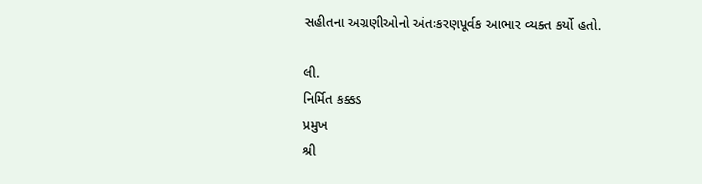સહીતના અગ્રણીઓનો અંતઃકરણપૂર્વક આભાર વ્યક્ત કર્યો હતો.

લી.
નિર્મિત કક્કડ
પ્રમુખ
શ્રી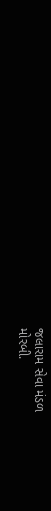જલારામ સેવા મંડળ
મોરબી.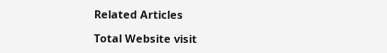Related Articles

Total Website visit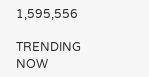1,595,556

TRENDING NOW